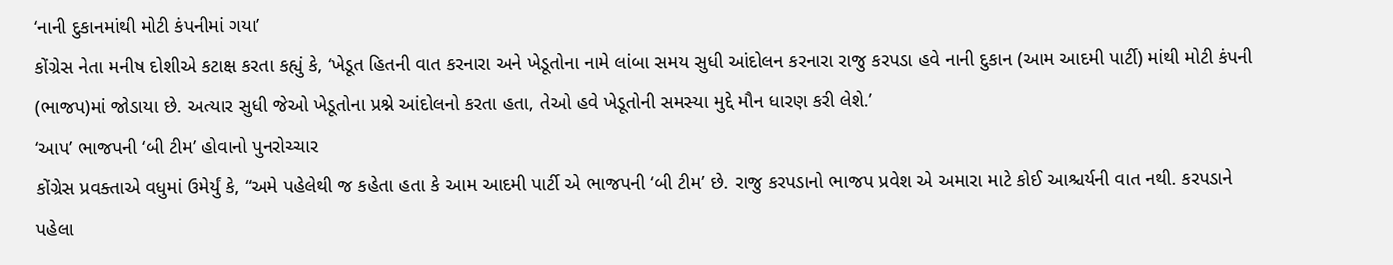‘નાની દુકાનમાંથી મોટી કંપનીમાં ગયા’
કોંગ્રેસ નેતા મનીષ દોશીએ કટાક્ષ કરતા કહ્યું કે, ‘ખેડૂત હિતની વાત કરનારા અને ખેડૂતોના નામે લાંબા સમય સુધી આંદોલન કરનારા રાજુ કરપડા હવે નાની દુકાન (આમ આદમી પાર્ટી) માંથી મોટી કંપની (ભાજપ)માં જોડાયા છે. અત્યાર સુધી જેઓ ખેડૂતોના પ્રશ્ને આંદોલનો કરતા હતા, તેઓ હવે ખેડૂતોની સમસ્યા મુદ્દે મૌન ધારણ કરી લેશે.’
‘આપ’ ભાજપની ‘બી ટીમ’ હોવાનો પુનરોચ્ચાર
કોંગ્રેસ પ્રવક્તાએ વધુમાં ઉમેર્યું કે, “અમે પહેલેથી જ કહેતા હતા કે આમ આદમી પાર્ટી એ ભાજપની ‘બી ટીમ’ છે. રાજુ કરપડાનો ભાજપ પ્રવેશ એ અમારા માટે કોઈ આશ્ચર્યની વાત નથી. કરપડાને પહેલા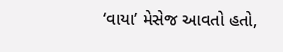‘વાયા’ મેસેજ આવતો હતો,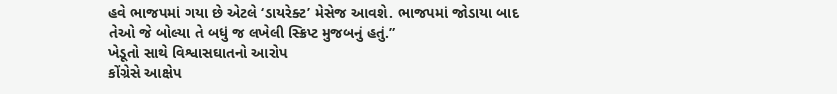હવે ભાજપમાં ગયા છે એટલે ‘ડાયરેક્ટ’ મેસેજ આવશે. ભાજપમાં જોડાયા બાદ તેઓ જે બોલ્યા તે બધું જ લખેલી સ્ક્રિપ્ટ મુજબનું હતું.”
ખેડૂતો સાથે વિશ્વાસઘાતનો આરોપ
કોંગ્રેસે આક્ષેપ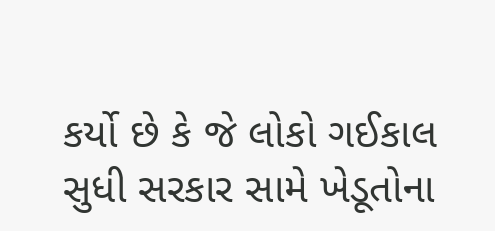કર્યો છે કે જે લોકો ગઈકાલ સુધી સરકાર સામે ખેડૂતોના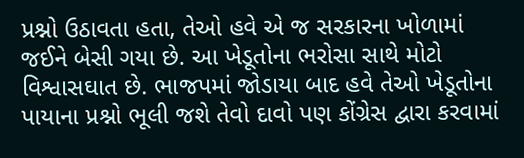પ્રશ્નો ઉઠાવતા હતા, તેઓ હવે એ જ સરકારના ખોળામાં જઈને બેસી ગયા છે. આ ખેડૂતોના ભરોસા સાથે મોટો વિશ્વાસઘાત છે. ભાજપમાં જોડાયા બાદ હવે તેઓ ખેડૂતોના પાયાના પ્રશ્નો ભૂલી જશે તેવો દાવો પણ કોંગ્રેસ દ્વારા કરવામાં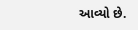આવ્યો છે.